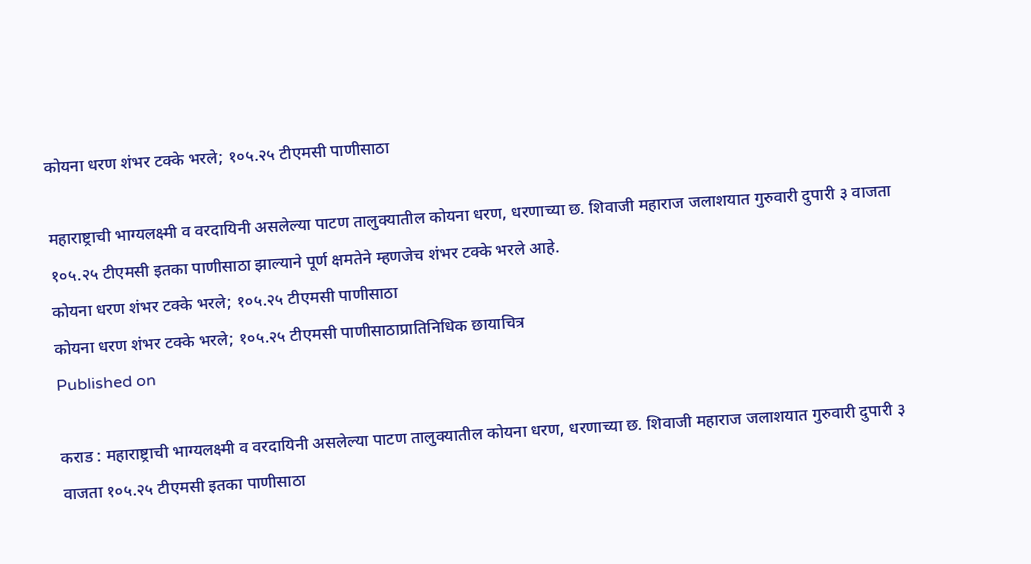कोयना धरण शंभर टक्के भरले; १०५.२५ टीएमसी पाणीसाठा

महाराष्ट्राची भाग्यलक्ष्मी व वरदायिनी असलेल्या पाटण तालुक्यातील कोयना धरण, धरणाच्या छ. शिवाजी महाराज जलाशयात गुरुवारी दुपारी ३ वाजता १०५.२५ टीएमसी इतका पाणीसाठा झाल्याने पूर्ण क्षमतेने म्हणजेच शंभर टक्के भरले आहे.
कोयना धरण शंभर टक्के भरले; १०५.२५ टीएमसी पाणीसाठा
कोयना धरण शंभर टक्के भरले; १०५.२५ टीएमसी पाणीसाठाप्रातिनिधिक छायाचित्र
Published on

कराड : महाराष्ट्राची भाग्यलक्ष्मी व वरदायिनी असलेल्या पाटण तालुक्यातील कोयना धरण, धरणाच्या छ. शिवाजी महाराज जलाशयात गुरुवारी दुपारी ३ वाजता १०५.२५ टीएमसी इतका पाणीसाठा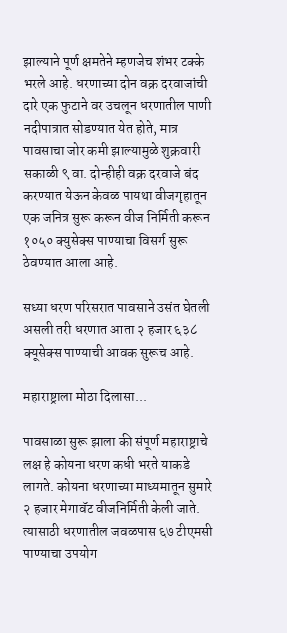झाल्याने पूर्ण क्षमतेने म्हणजेच शंभर टक्के भरले आहे. धरणाच्या दोन वक्र दरवाजांची दारे एक फुटाने वर उचलून धरणातील पाणी नदीपात्रात सोडण्यात येत होते, मात्र पावसाचा जोर कमी झाल्यामुळे शुक्रवारी सकाळी ९ वा. दोन्हीही वक्र दरवाजे बंद करण्यात येऊन केवळ पायथा वीजगृहातून एक जनित्र सुरू करून वीज निर्मिती करून १०५० क्युसेक्स पाण्याचा विसर्ग सुरू ठेवण्यात आला आहे.

सध्या धरण परिसरात पावसाने उसंत घेतली असली तरी धरणात आता २ हजार ६३८ क्यूसेक्स पाण्याची आवक सुरूच आहे.

महाराष्ट्राला मोठा दिलासा...

पावसाळा सुरू झाला की संपूर्ण महाराष्ट्राचे लक्ष हे कोयना धरण कधी भरते याकडे लागते. कोयना धरणाच्या माध्यमातून सुमारे २ हजार मेगावॅट वीजनिर्मिती केली जाते. त्यासाठी धरणातील जवळपास ६७ टीएमसी पाण्याचा उपयोग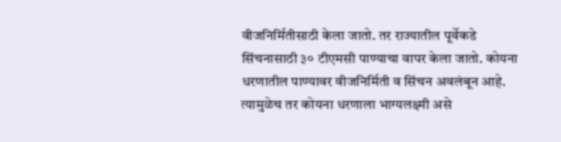वीजनिर्मितीसाठी केला जातो. तर राज्यातील पूर्वेकडे सिंचनासाठी ३० टीएमसी पाण्याचा वापर केला जातो. कोयना धरणातील पाण्यावर वीजनिर्मिती व सिंचन अवलंबून आहे. त्यामुळेच तर कोयना धरणाला भाग्यलक्ष्मी असे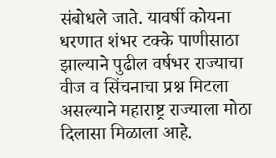संबोधले जाते. यावर्षी कोयना धरणात शंभर टक्के पाणीसाठा झाल्याने पुढील वर्षभर राज्याचा वीज व सिंचनाचा प्रश्न मिटला असल्याने महाराष्ट्र राज्याला मोठा दिलासा मिळाला आहे.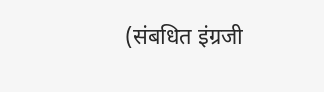(संबधित इंग्रजी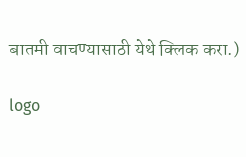बातमी वाचण्यासाठी येथे क्लिक करा.)

logo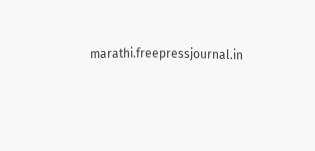marathi.freepressjournal.in